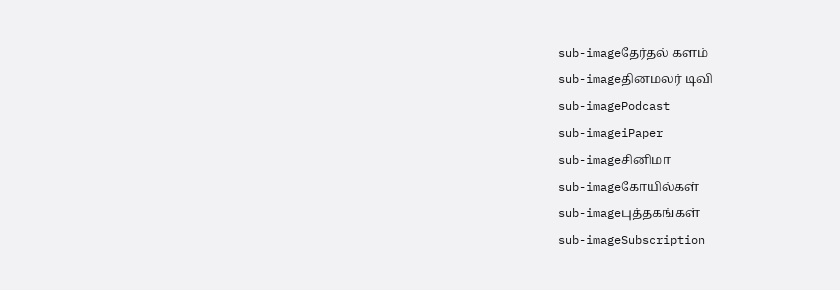sub-imageதேர்தல் களம்
sub-imageதினமலர் டிவி
sub-imagePodcast
sub-imageiPaper
sub-imageசினிமா
sub-imageகோயில்கள்
sub-imageபுத்தகங்கள்
sub-imageSubscription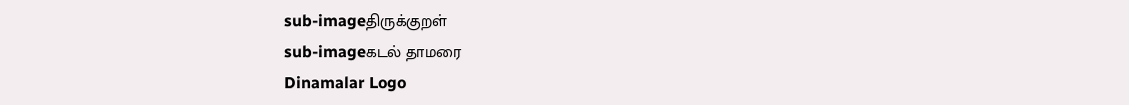sub-imageதிருக்குறள்
sub-imageகடல் தாமரை
Dinamalar Logo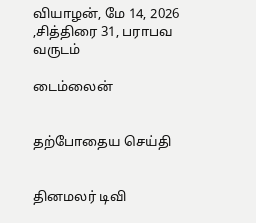வியாழன், மே 14, 2026 ,சித்திரை 31, பராபவ வருடம்

டைம்லைன்


தற்போதைய செய்தி


தினமலர் டிவி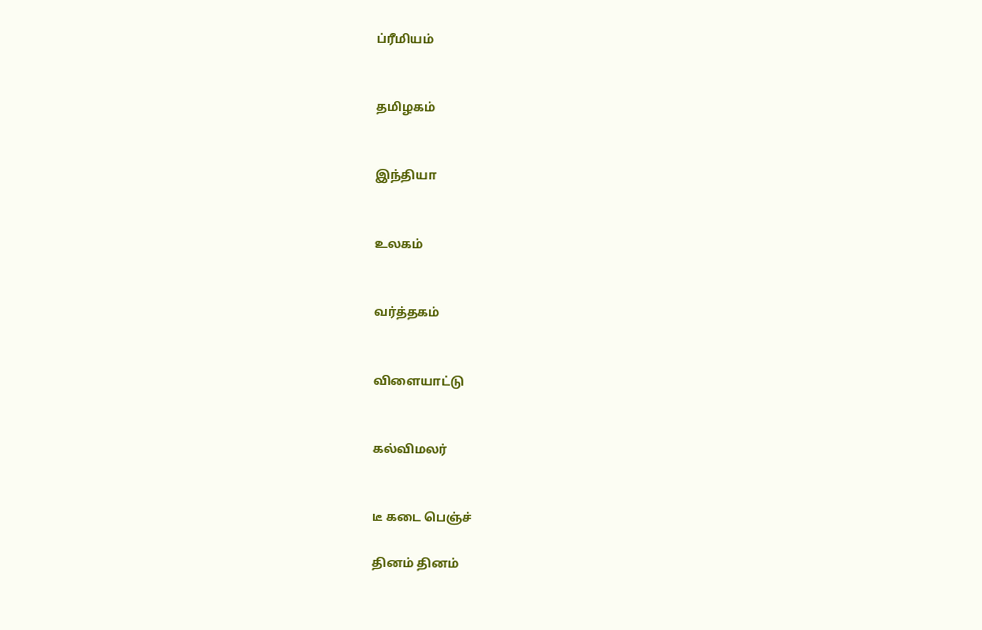ப்ரீமியம்


தமிழகம்


இந்தியா


உலகம்


வர்த்தகம்


விளையாட்டு


கல்விமலர்


டீ கடை பெஞ்ச்

தினம் தினம்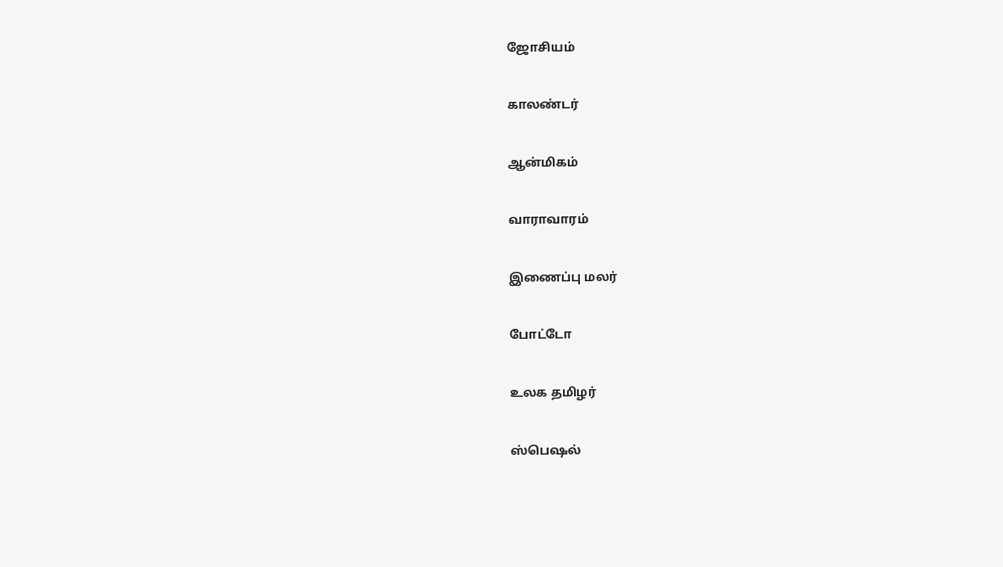ஜோசியம்


காலண்டர்


ஆன்மிகம்


வாராவாரம்


இணைப்பு மலர்


போட்டோ


உலக தமிழர்


ஸ்பெஷல்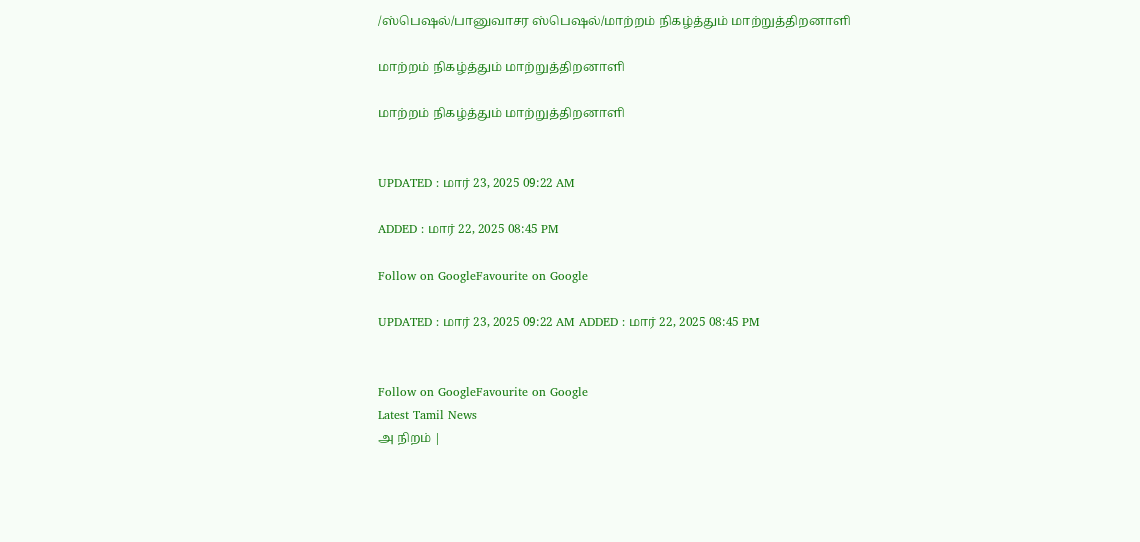/ஸ்பெஷல்/பானுவாசர ஸ்பெஷல்/மாற்றம் நிகழ்த்தும் மாற்றுத்திறனாளி

மாற்றம் நிகழ்த்தும் மாற்றுத்திறனாளி

மாற்றம் நிகழ்த்தும் மாற்றுத்திறனாளி


UPDATED : மார் 23, 2025 09:22 AM

ADDED : மார் 22, 2025 08:45 PM

Follow on GoogleFavourite on Google

UPDATED : மார் 23, 2025 09:22 AM ADDED : மார் 22, 2025 08:45 PM


Follow on GoogleFavourite on Google
Latest Tamil News
அ நிறம் |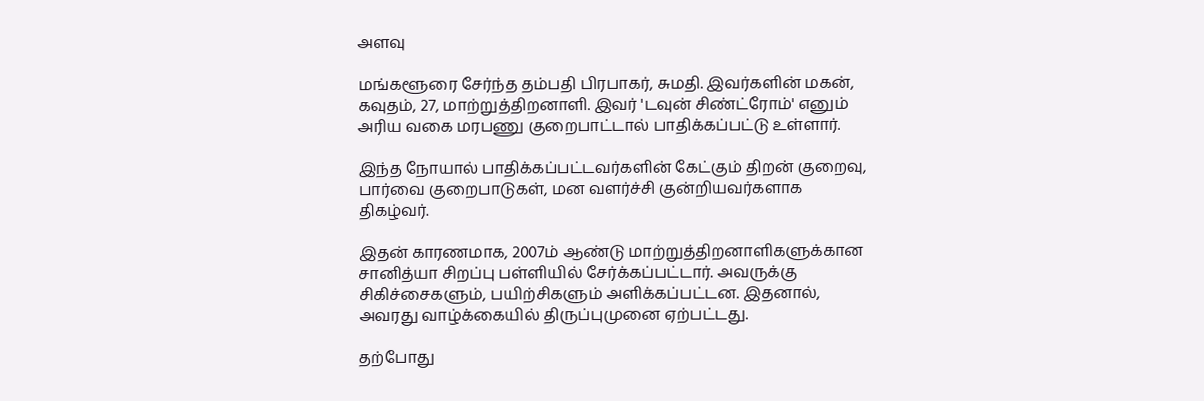அளவு

மங்களூரை சேர்ந்த தம்பதி பிரபாகர், சுமதி. இவர்களின் மகன், கவுதம், 27, மாற்றுத்திறனாளி. இவர் 'டவுன் சிண்ட்ரோம்' எனும் அரிய வகை மரபணு குறைபாட்டால் பாதிக்கப்பட்டு உள்ளார்.

இந்த நோயால் பாதிக்கப்பட்டவர்களின் கேட்கும் திறன் குறைவு, பார்வை குறைபாடுகள், மன வளர்ச்சி குன்றியவர்களாக திகழ்வர்.

இதன் காரணமாக, 2007ம் ஆண்டு மாற்றுத்திறனாளிகளுக்கான சானித்யா சிறப்பு பள்ளியில் சேர்க்கப்பட்டார். அவருக்கு சிகிச்சைகளும், பயிற்சிகளும் அளிக்கப்பட்டன. இதனால், அவரது வாழ்க்கையில் திருப்புமுனை ஏற்பட்டது.

தற்போது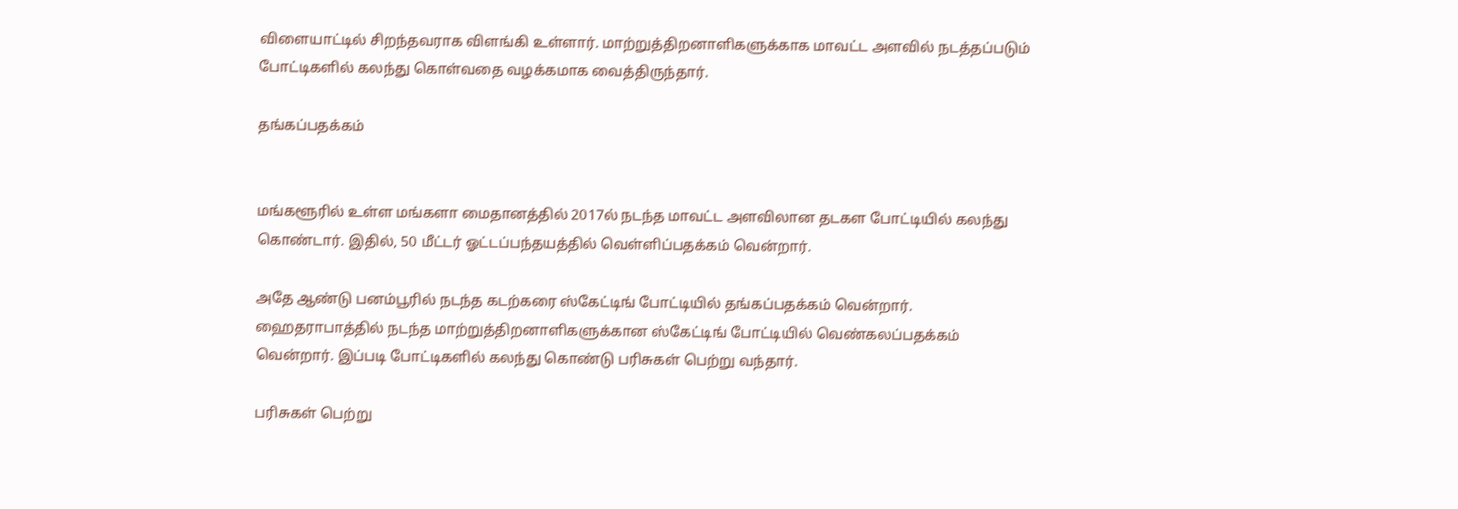விளையாட்டில் சிறந்தவராக விளங்கி உள்ளார். மாற்றுத்திறனாளிகளுக்காக மாவட்ட அளவில் நடத்தப்படும் போட்டிகளில் கலந்து கொள்வதை வழக்கமாக வைத்திருந்தார்.

தங்கப்பதக்கம்


மங்களூரில் உள்ள மங்களா மைதானத்தில் 2017ல் நடந்த மாவட்ட அளவிலான தடகள போட்டியில் கலந்து கொண்டார். இதில், 50 மீட்டர் ஓட்டப்பந்தயத்தில் வெள்ளிப்பதக்கம் வென்றார்.

அதே ஆண்டு பனம்பூரில் நடந்த கடற்கரை ஸ்கேட்டிங் போட்டியில் தங்கப்பதக்கம் வென்றார். ஹைதராபாத்தில் நடந்த மாற்றுத்திறனாளிகளுக்கான ஸ்கேட்டிங் போட்டியில் வெண்கலப்பதக்கம் வென்றார். இப்படி போட்டிகளில் கலந்து கொண்டு பரிசுகள் பெற்று வந்தார்.

பரிசுகள் பெற்று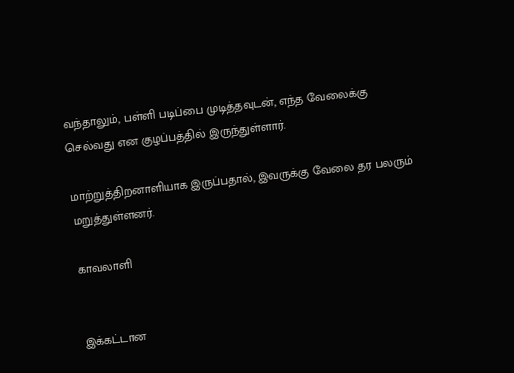வந்தாலும், பள்ளி படிப்பை முடித்தவுடன், எந்த வேலைக்கு செல்வது என குழப்பத்தில் இருந்துள்ளார்.

மாற்றுத்திறனாளியாக இருப்பதால், இவருக்கு வேலை தர பலரும் மறுத்துள்ளனர்.

காவலாளி


இக்கட்டான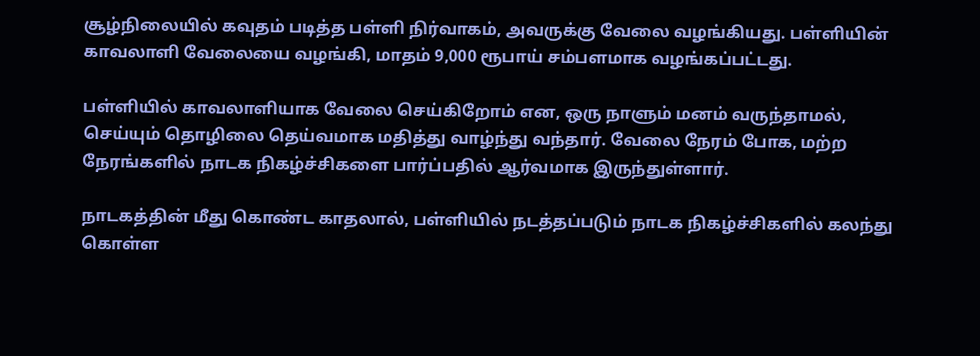சூழ்நிலையில் கவுதம் படித்த பள்ளி நிர்வாகம், அவருக்கு வேலை வழங்கியது. பள்ளியின் காவலாளி வேலையை வழங்கி, மாதம் 9,000 ரூபாய் சம்பளமாக வழங்கப்பட்டது.

பள்ளியில் காவலாளியாக வேலை செய்கிறோம் என, ஒரு நாளும் மனம் வருந்தாமல், செய்யும் தொழிலை தெய்வமாக மதித்து வாழ்ந்து வந்தார். வேலை நேரம் போக, மற்ற நேரங்களில் நாடக நிகழ்ச்சிகளை பார்ப்பதில் ஆர்வமாக இருந்துள்ளார்.

நாடகத்தின் மீது கொண்ட காதலால், பள்ளியில் நடத்தப்படும் நாடக நிகழ்ச்சிகளில் கலந்து கொள்ள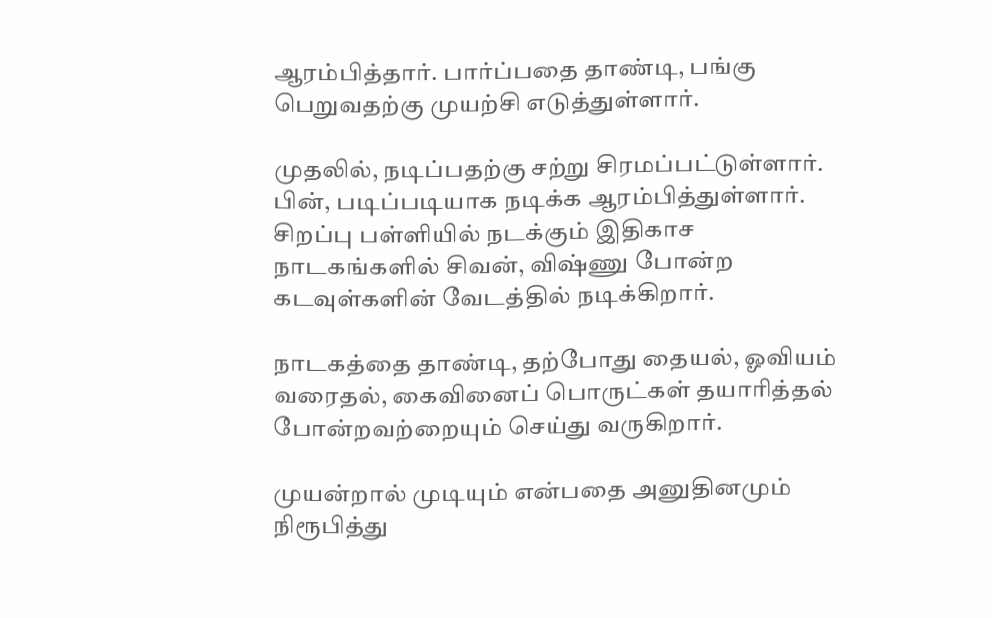ஆரம்பித்தார். பார்ப்பதை தாண்டி, பங்கு பெறுவதற்கு முயற்சி எடுத்துள்ளார்.

முதலில், நடிப்பதற்கு சற்று சிரமப்பட்டுள்ளார். பின், படிப்படியாக நடிக்க ஆரம்பித்துள்ளார். சிறப்பு பள்ளியில் நடக்கும் இதிகாச நாடகங்களில் சிவன், விஷ்ணு போன்ற கடவுள்களின் வேடத்தில் நடிக்கிறார்.

நாடகத்தை தாண்டி, தற்போது தையல், ஓவியம் வரைதல், கைவினைப் பொருட்கள் தயாரித்தல் போன்றவற்றையும் செய்து வருகிறார்.

முயன்றால் முடியும் என்பதை அனுதினமும் நிரூபித்து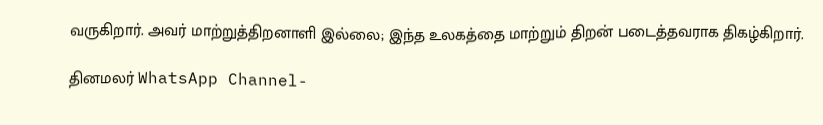வருகிறார். அவர் மாற்றுத்திறனாளி இல்லை; இந்த உலகத்தை மாற்றும் திறன் படைத்தவராக திகழ்கிறார்.

தினமலர் WhatsApp Channel-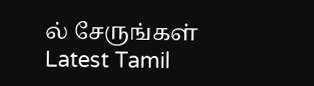ல் சேருங்கள்
Latest Tamil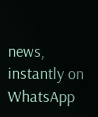news, instantly on WhatsApp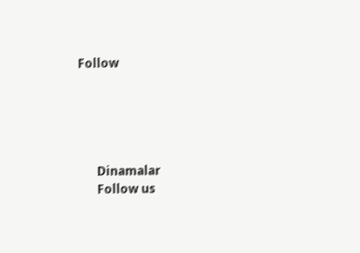Follow





      Dinamalar
      Follow us